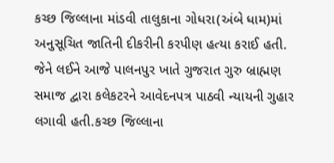કચ્છ જિલ્લાના માંડવી તાલુકાના ગોધરા(અંબે ધામ)માં અનુસૂચિત જાતિની દીકરીની કરપીણ હત્યા કરાઈ હતી. જેને લઈને આજે પાલનપુર ખાતે ગુજરાત ગુરુ બ્રાહ્મણ સમાજ દ્વારા કલેકટરને આવેદનપત્ર પાઠવી ન્યાયની ગુહાર લગાવી હતી.કચ્છ જિલ્લાના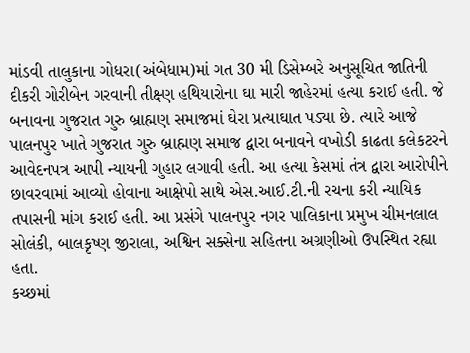માંડવી તાલુકાના ગોધરા(અંબેધામ)માં ગત 30 મી ડિસેમ્બરે અનુસૂચિત જાતિની દીકરી ગોરીબેન ગરવાની તીક્ષ્ણ હથિયારોના ઘા મારી જાહેરમાં હત્યા કરાઈ હતી. જે બનાવના ગુજરાત ગુરુ બ્રાહ્મણ સમાજમાં ઘેરા પ્રત્યાઘાત પડ્યા છે. ત્યારે આજે પાલનપુર ખાતે ગુજરાત ગુરુ બ્રાહ્મણ સમાજ દ્વારા બનાવને વખોડી કાઢતા કલેકટરને આવેદનપત્ર આપી ન્યાયની ગુહાર લગાવી હતી. આ હત્યા કેસમાં તંત્ર દ્વારા આરોપીને છાવરવામાં આવ્યો હોવાના આક્ષેપો સાથે એસ.આઈ.ટી.ની રચના કરી ન્યાયિક તપાસની માંગ કરાઈ હતી. આ પ્રસંગે પાલનપુર નગર પાલિકાના પ્રમુખ ચીમનલાલ સોલંકી, બાલકૃષ્ણ જીરાલા, અશ્વિન સક્સેના સહિતના અગ્રણીઓ ઉપસ્થિત રહ્યા હતા.
કચ્છમાં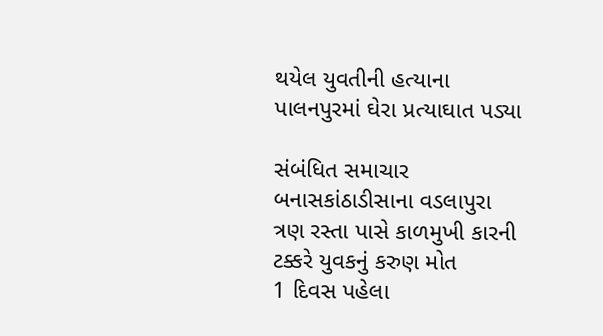થયેલ યુવતીની હત્યાના પાલનપુરમાં ઘેરા પ્રત્યાઘાત પડ્યા

સંબંધિત સમાચાર
બનાસકાંઠાડીસાના વડલાપુરા ત્રણ રસ્તા પાસે કાળમુખી કારની ટક્કરે યુવકનું કરુણ મોત
1 દિવસ પહેલા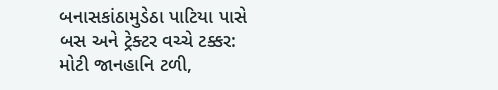બનાસકાંઠામુડેઠા પાટિયા પાસે બસ અને ટ્રેક્ટર વચ્ચે ટક્કર: મોટી જાનહાનિ ટળી,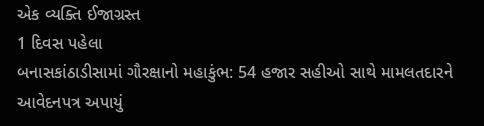એક વ્યક્તિ ઈજાગ્રસ્ત
1 દિવસ પહેલા
બનાસકાંઠાડીસામાં ગૌરક્ષાનો મહાકુંભ: 54 હજાર સહીઓ સાથે મામલતદારને આવેદનપત્ર અપાયું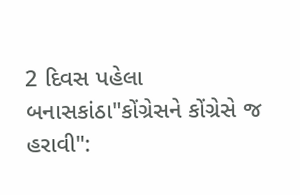2 દિવસ પહેલા
બનાસકાંઠા"કોંગ્રેસને કોંગ્રેસે જ હરાવી":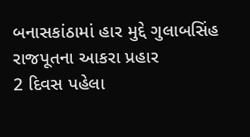બનાસકાંઠામાં હાર મુદ્દે ગુલાબસિંહ રાજપૂતના આકરા પ્રહાર
2 દિવસ પહેલા